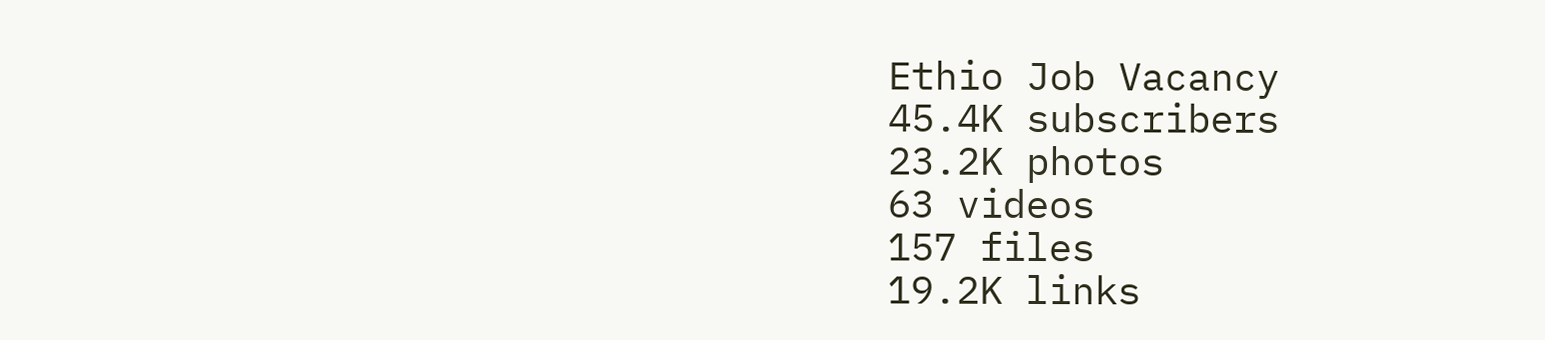Ethio Job Vacancy
45.4K subscribers
23.2K photos
63 videos
157 files
19.2K links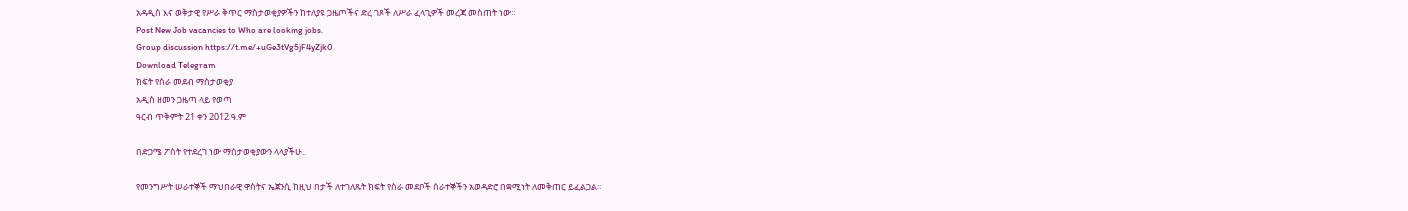አዳዲስ እና ወቅታዊ የሥራ ቅጥር ማስታወቂያዎችን ከተለያዩ ጋዜጦችና ድረ ገጾች ለሥራ ፈላጊዎች መረጃ መስጠት ነው።
Post New Job vacancies to Who are looking jobs.
Group discussion https://t.me/+uGe3tVg5jF4yZjk0
Download Telegram
ክፍት የስራ መደብ ማስታወቂያ
አዲስ ዘመን ጋዜጣ ላይ የወጣ
ዓርብ ጥቅምት 21 ቀን 2012 ዓ.ም

በድጋሜ ፖስት የተደረገ ነው ማስታወቂያውን ላላያችሁ..

የመንግሥት ሠራተኞች ማህበራዊ ዋስትና ኤጀንሲ ከዚህ በታች ለተገለጹት ክፍት የስራ መደቦች ሰራተኞችን አወዳድሮ በቋሚነት ለመቅጠር ይፈልጋል፡፡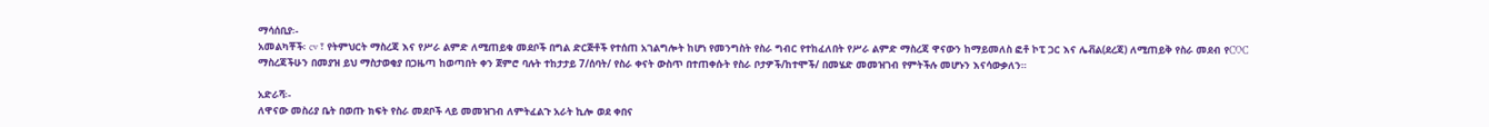ማሳሰቢያ፡-
አመልካቾች፡ cv ፣ የትምህርት ማስረጃ እና የሥራ ልምድ ለሚጠይቁ መደቦች በግል ድርጅቶች የተሰጠ አገልግሎት ከሆነ የመንግስት የስራ ግብር የተከፈለበት የሥራ ልምድ ማስረጃ ዋናውን ከማይመለስ ፎቶ ኮፒ ጋር እና ሌቭል(ደረጃ) ለሚጠይቅ የስራ መደብ የCOC ማስረጃችሁን በመያዝ ይህ ማስታወቂያ በጋዜጣ ከወጣበት ቀን ጀምሮ ባሉት ተከታታይ 7/ሰባት/ የስራ ቀናት ውስጥ በተጠቀሱት የስራ ቦታዎች/ከተሞች/ በመሄድ መመዝገብ የምትችሉ መሆኑን እናሳውቃለን።

አድራሻ፡-
ለዋናው መስሪያ ቤት በወጡ ክፍት የስራ መደቦች ላይ መመዝገብ ለምትፈልጉ አራት ኪሎ ወደ ቀበና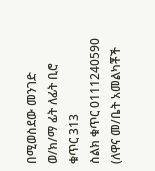በሚወስደው መንገድ ወ/ክ/ማ ፊት ለፊት ቢሮ ቁጥር 313
ስልክ ቁጥር 0111240590 (ለዋና መ/ቤት አመልካቾች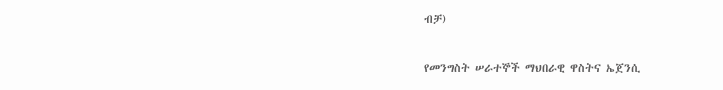ብቻ)

የመንግስት ሠራተኞች ማህበራዊ ዋስትና ኤጀንሲ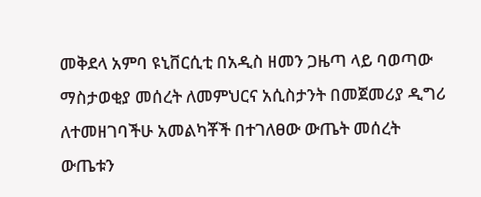መቅደላ አምባ ዩኒቨርሲቲ በአዲስ ዘመን ጋዜጣ ላይ ባወጣው ማስታወቂያ መሰረት ለመምህርና አሲስታንት በመጀመሪያ ዲግሪ ለተመዘገባችሁ አመልካቾች በተገለፀው ውጤት መሰረት ውጤቱን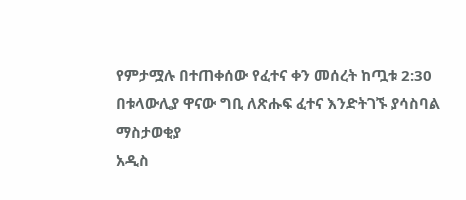የምታሟሉ በተጠቀሰው የፈተና ቀን መሰረት ከጧቱ 2:30 በቱላውሊያ ዋናው ግቢ ለጽሑፍ ፈተና እንድትገኙ ያሳስባል
ማስታወቂያ
አዲስ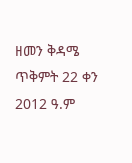ዘመን ቅዳሜ ጥቅምት 22 ቀን 2012 ዓ.ም